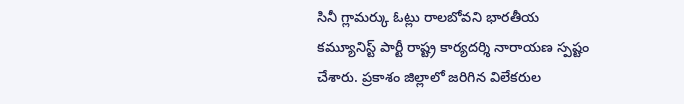సినీ గ్లామర్కు ఓట్లు రాలబోవని భారతీయ కమ్యూనిస్ట్ పార్టీ రాష్ట్ర కార్యదర్శి నారాయణ స్పష్టం చేశారు. ప్రకాశం జిల్లాలో జరిగిన విలేకరుల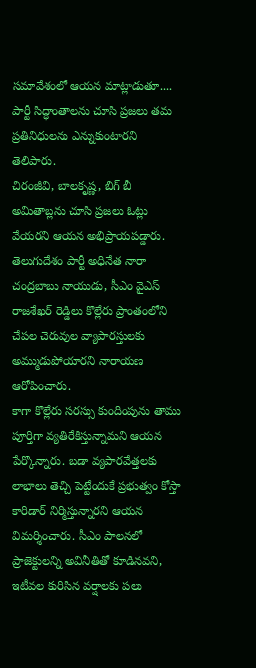సమావేశంలో ఆయన మాట్లాడుతూ.... పార్టీ సిద్ధాంతాలను చూసి ప్రజలు తమ ప్రతినిధులను ఎన్నుకుంటారని తెలిపారు.
చిరంజీవి, బాలకృష్ణ, బిగ్ బీ అమితాబ్లను చూసి ప్రజలు ఓట్లు వేయరని ఆయన అభిప్రాయపడ్డారు. తెలుగుదేశం పార్టీ అధినేత నారా చంద్రబాబు నాయుడు, సీఎం వైఎస్ రాజశేఖర్ రెడ్డిలు కొల్లేరు ప్రాంతంలోని చేపల చెరువుల వ్యాపారస్తులకు అమ్ముడుపోయారని నారాయణ ఆరోపించారు.
కాగా కొల్లేరు సరస్సు కుందింపును తాము పూర్తిగా వ్యతిరేకిస్తున్నామని ఆయన పేర్కొన్నారు. బడా వ్యపారవేత్తలకు లాభాలు తెచ్చి పెట్టేందుకే ప్రభుత్వం కోస్తా కారిడార్ నిర్మిస్తున్నారని ఆయన విమర్శించారు. సీఎం పాలనలో ప్రాజెక్టులన్ని అవినీతితో కూడినవని, ఇటీవల కురిసిన వర్షాలకు పలు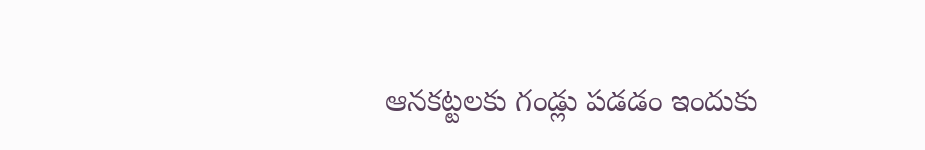ఆనకట్టలకు గండ్లు పడడం ఇందుకు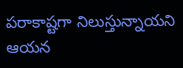పరాకాష్టగా నిలుస్తున్నాయని ఆయన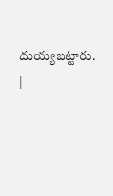దుయ్యబట్టారు.
|